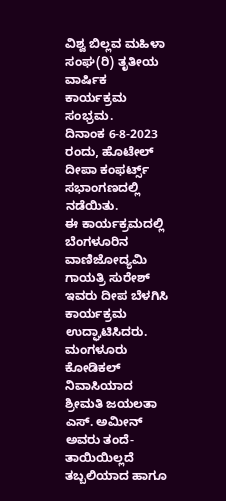ವಿಶ್ವ ಬಿಲ್ಲವ ಮಹಿಳಾ ಸಂಘ(ರಿ) ತೃತೀಯ ವಾರ್ಷಿಕ ಕಾರ್ಯಕ್ರಮ ಸಂಭ್ರಮ.
ದಿನಾಂಕ 6-8-2023 ರಂದು, ಹೊಟೇಲ್ ದೀಪಾ ಕಂಫರ್ಟ್ಸ್ ಸಭಾಂಗಣದಲ್ಲಿ ನಡೆಯಿತು.
ಈ ಕಾರ್ಯಕ್ರಮದಲ್ಲಿ ಬೆಂಗಳೂರಿನ ವಾಣಿಜೋದ್ಯಮಿ ಗಾಯತ್ರಿ ಸುರೇಶ್ ಇವರು ದೀಪ ಬೆಳಗಿಸಿ ಕಾರ್ಯಕ್ರಮ ಉದ್ಘಾಟಿಸಿದರು.
ಮಂಗಳೂರು ಕೋಡಿಕಲ್ ನಿವಾಸಿಯಾದ ಶ್ರೀಮತಿ ಜಯಲತಾ ಎಸ್. ಅಮೀನ್ ಅವರು ತಂದೆ-ತಾಯಿಯಿಲ್ಲದೆ ತಬ್ಬಲಿಯಾದ ಹಾಗೂ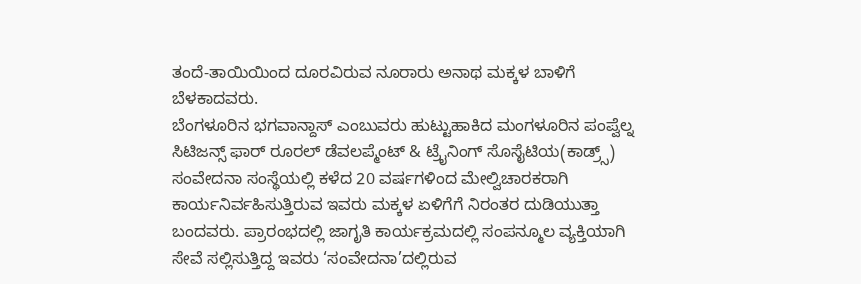ತಂದೆ-ತಾಯಿಯಿಂದ ದೂರವಿರುವ ನೂರಾರು ಅನಾಥ ಮಕ್ಕಳ ಬಾಳಿಗೆ ಬೆಳಕಾದವರು.
ಬೆಂಗಳೂರಿನ ಭಗವಾನ್ದಾಸ್ ಎಂಬುವರು ಹುಟ್ಟುಹಾಕಿದ ಮಂಗಳೂರಿನ ಪಂಪ್ವೆಲ್ನ ಸಿಟಿಜನ್ಸ್ ಫಾರ್ ರೂರಲ್ ಡೆವಲಪ್ಮೆಂಟ್ & ಟ್ರೈನಿಂಗ್ ಸೊಸೈಟಿಯ(ಕಾಡ್ರ್ಸ್) ಸಂವೇದನಾ ಸಂಸ್ಥೆಯಲ್ಲಿ ಕಳೆದ 20 ವರ್ಷಗಳಿಂದ ಮೇಲ್ವಿಚಾರಕರಾಗಿ ಕಾರ್ಯನಿರ್ವಹಿಸುತ್ತಿರುವ ಇವರು ಮಕ್ಕಳ ಏಳಿಗೆಗೆ ನಿರಂತರ ದುಡಿಯುತ್ತಾ ಬಂದವರು. ಪ್ರಾರಂಭದಲ್ಲಿ ಜಾಗೃತಿ ಕಾರ್ಯಕ್ರಮದಲ್ಲಿ ಸಂಪನ್ಮೂಲ ವ್ಯಕ್ತಿಯಾಗಿ ಸೇವೆ ಸಲ್ಲಿಸುತ್ತಿದ್ದ ಇವರು ‘ಸಂವೇದನಾ’ದಲ್ಲಿರುವ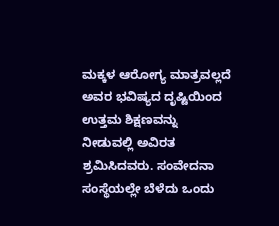ಮಕ್ಕಳ ಆರೋಗ್ಯ ಮಾತ್ರವಲ್ಲದೆ ಅವರ ಭವಿಷ್ಯದ ದೃಷ್ಟಿಯಿಂದ ಉತ್ತಮ ಶಿಕ್ಷಣವನ್ನು ನೀಡುವಲ್ಲಿ ಅವಿರತ ಶ್ರಮಿಸಿದವರು. ಸಂವೇದನಾ ಸಂಸ್ಥೆಯಲ್ಲೇ ಬೆಳೆದು ಒಂದು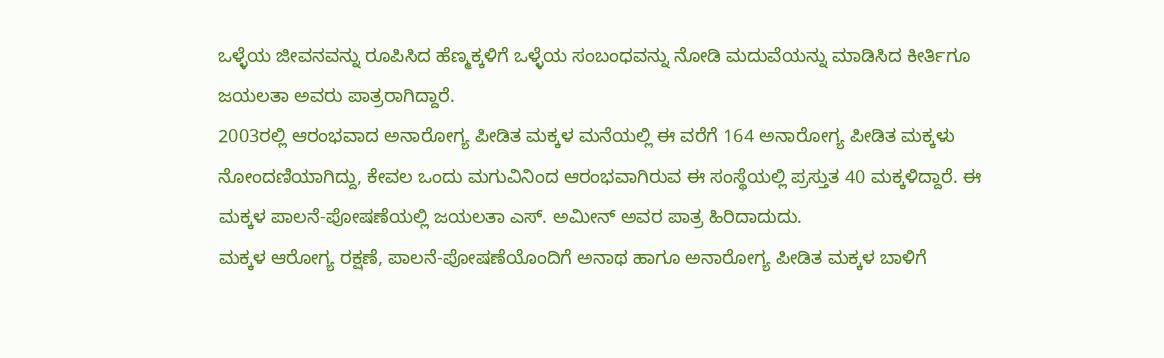ಒಳ್ಳೆಯ ಜೀವನವನ್ನು ರೂಪಿಸಿದ ಹೆಣ್ಮಕ್ಕಳಿಗೆ ಒಳ್ಳೆಯ ಸಂಬಂಧವನ್ನು ನೋಡಿ ಮದುವೆಯನ್ನು ಮಾಡಿಸಿದ ಕೀರ್ತಿಗೂ ಜಯಲತಾ ಅವರು ಪಾತ್ರರಾಗಿದ್ದಾರೆ.
2003ರಲ್ಲಿ ಆರಂಭವಾದ ಅನಾರೋಗ್ಯ ಪೀಡಿತ ಮಕ್ಕಳ ಮನೆಯಲ್ಲಿ ಈ ವರೆಗೆ 164 ಅನಾರೋಗ್ಯ ಪೀಡಿತ ಮಕ್ಕಳು ನೋಂದಣಿಯಾಗಿದ್ದು, ಕೇವಲ ಒಂದು ಮಗುವಿನಿಂದ ಆರಂಭವಾಗಿರುವ ಈ ಸಂಸ್ಥೆಯಲ್ಲಿ ಪ್ರಸ್ತುತ 40 ಮಕ್ಕಳಿದ್ದಾರೆ. ಈ ಮಕ್ಕಳ ಪಾಲನೆ-ಪೋಷಣೆಯಲ್ಲಿ ಜಯಲತಾ ಎಸ್. ಅಮೀನ್ ಅವರ ಪಾತ್ರ ಹಿರಿದಾದುದು.
ಮಕ್ಕಳ ಆರೋಗ್ಯ ರಕ್ಷಣೆ, ಪಾಲನೆ-ಪೋಷಣೆಯೊಂದಿಗೆ ಅನಾಥ ಹಾಗೂ ಅನಾರೋಗ್ಯ ಪೀಡಿತ ಮಕ್ಕಳ ಬಾಳಿಗೆ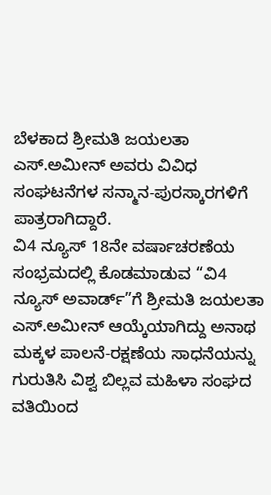ಬೆಳಕಾದ ಶ್ರೀಮತಿ ಜಯಲತಾ ಎಸ್.ಅಮೀನ್ ಅವರು ವಿವಿಧ ಸಂಘಟನೆಗಳ ಸನ್ಮಾನ-ಪುರಸ್ಕಾರಗಳಿಗೆ ಪಾತ್ರರಾಗಿದ್ದಾರೆ.
ವಿ4 ನ್ಯೂಸ್ 18ನೇ ವರ್ಷಾಚರಣೆಯ ಸಂಭ್ರಮದಲ್ಲಿ ಕೊಡಮಾಡುವ “ವಿ4 ನ್ಯೂಸ್ ಅವಾರ್ಡ್”ಗೆ ಶ್ರೀಮತಿ ಜಯಲತಾ ಎಸ್.ಅಮೀನ್ ಆಯ್ಕೆಯಾಗಿದ್ದು ಅನಾಥ ಮಕ್ಕಳ ಪಾಲನೆ-ರಕ್ಷಣೆಯ ಸಾಧನೆಯನ್ನು ಗುರುತಿಸಿ ವಿಶ್ವ ಬಿಲ್ಲವ ಮಹಿಳಾ ಸಂಘದ ವತಿಯಿಂದ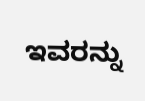ಇವರನ್ನು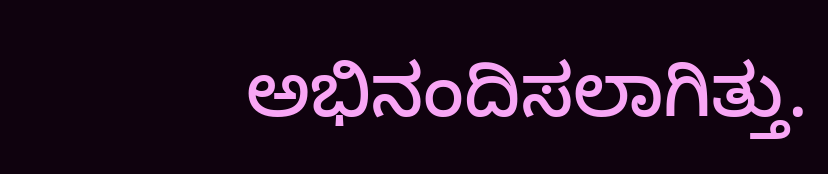ಅಭಿನಂದಿಸಲಾಗಿತ್ತು.